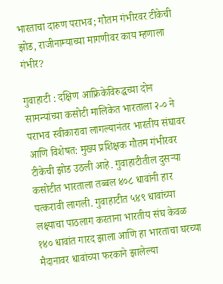भारताचा दारुण पराभव; गौतम गंभीरवर टीकेची झोड, राजीनाम्याच्या मागणीवर काय म्हणाला गंभीर?

गुवाहाटी : दक्षिण आफ्रिकेविरुद्धच्या दोन सामन्यांच्या कसोटी मालिकेत भारताला २-० ने पराभव स्वीकारावा लागल्यानंतर भारतीय संघावर आणि विशेषत: मुख्य प्रशिक्षक गौतम गंभीरवर टीकेची झोड उठली आहे. गुवाहाटीतील दुसऱ्या कसोटीत भारताला तब्बल ४०८ धावांनी हार पत्करावी लागली. गुवाहाटीत ५४९ धावांच्या लक्ष्याचा पाठलाग करताना भारतीय संघ केवळ १४० धावांत गारद झाला आणि हा भारताचा घरच्या मैदानावर धावांच्या फरकाने झालेल्या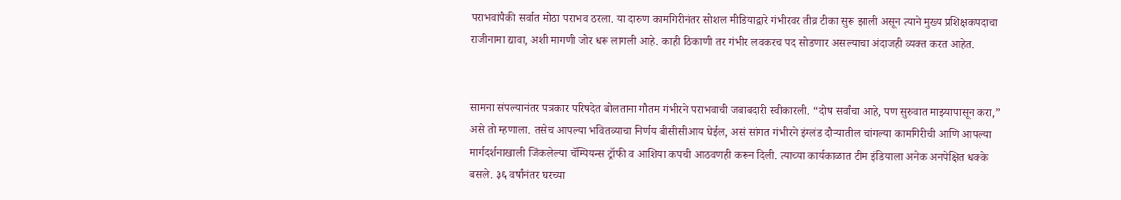पराभवांपैकी सर्वात मोठा पराभव ठरला. या दारुण कामगिरीनंतर सोशल मीडियाद्वारे गंभीरवर तीव्र टीका सुरू झाली असून त्याने मुख्य प्रशिक्षकपदाचा राजीनामा द्यावा, अशी मागणी जोर धरू लागली आहे. काही ठिकाणी तर गंभीर लवकरच पद सोडणार असल्याचा अंदाजही व्यक्त करत आहेत.


सामना संपल्यानंतर पत्रकार परिषदेत बोलताना गौतम गंभीरने पराभवाची जबाबदारी स्वीकारली. “दोष सर्वांचा आहे, पण सुरुवात माझ्यापासून करा,” असे तो म्हणाला. तसेच आपल्या भवितव्याचा निर्णय बीसीसीआय घेईल, असं सांगत गंभीरने इंग्लंड दौर्‍यातील चांगल्या कामगिरीची आणि आपल्या मार्गदर्शनाखाली जिंकलेल्या चॅम्पियन्स ट्रॉफी व आशिया कपची आठवणही करून दिली. त्याच्या कार्यकाळात टीम इंडियाला अनेक अनपेक्षित धक्के बसले. ३६ वर्षांनंतर घरच्या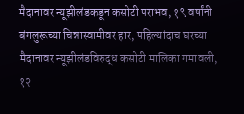मैदानावर न्यूझीलंडकडून कसोटी पराभव, १९ वर्षांनी बंगलुरूच्या चिन्नास्वामीवर हार, पहिल्यांदाच घरच्या मैदानावर न्यूझीलंडविरुद्ध कसोटी मालिका गमावली, १२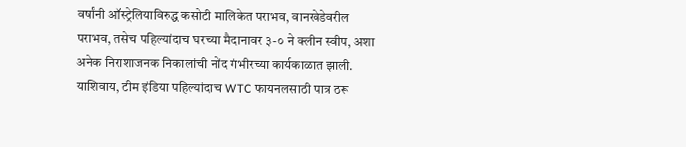वर्षांनी ऑस्ट्रेलियाविरुद्ध कसोटी मालिकेत पराभव, वानखेडेवरील पराभव, तसेच पहिल्यांदाच घरच्या मैदानावर ३-० ने क्लीन स्वीप, अशा अनेक निराशाजनक निकालांची नोंद गंभीरच्या कार्यकाळात झाली. याशिवाय, टीम इंडिया पहिल्यांदाच WTC फायनलसाठी पात्र ठरू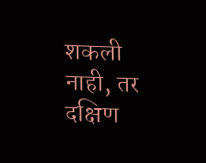शकली नाही, तर दक्षिण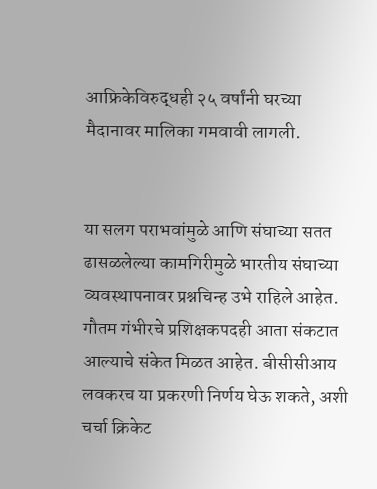आफ्रिकेविरुद्धही २५ वर्षांनी घरच्या मैदानावर मालिका गमवावी लागली.


या सलग पराभवांमुळे आणि संघाच्या सतत ढासळलेल्या कामगिरीमुळे भारतीय संघाच्या व्यवस्थापनावर प्रश्नचिन्ह उभे राहिले आहेत. गौतम गंभीरचे प्रशिक्षकपदही आता संकटात आल्याचे संकेत मिळत आहेत. बीसीसीआय लवकरच या प्रकरणी निर्णय घेऊ शकते, अशी चर्चा क्रिकेट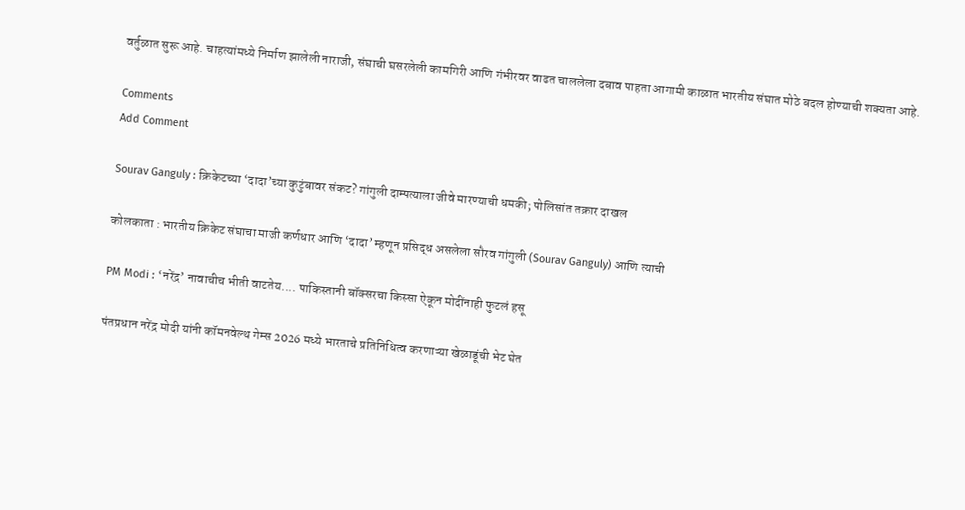वर्तुळात सुरू आहे. चाहत्यांमध्ये निर्माण झालेली नाराजी, संघाची घसरलेली कामगिरी आणि गंभीरवर वाढत चाललेला दबाव पाहता आगामी काळात भारतीय संघात मोठे बदल होण्याची शक्यता आहे.

Comments
Add Comment

Sourav Ganguly : क्रिकेटच्या ‘दादा’च्या कुटुंबावर संकट? गांगुली दाम्पत्याला जीवे मारण्याची धमकी; पोलिसांत तक्रार दाखल

कोलकाता : भारतीय क्रिकेट संघाचा माजी कर्णधार आणि ‘दादा’ म्हणून प्रसिद्ध असलेला सौरव गांगुली (Sourav Ganguly) आणि त्याची

PM Modi : ‘नरेंद्र’ नावाचीच भीती वाटतेय.... पाकिस्तानी बॉक्सरचा किस्सा ऐकून मोदींनाही फुटलं हसू

पंतप्रधान नरेंद्र मोदी यांनी कॉमनवेल्थ गेम्स 2026 मध्ये भारताचे प्रतिनिधित्व करणाऱ्या खेळाडूंची भेट घेत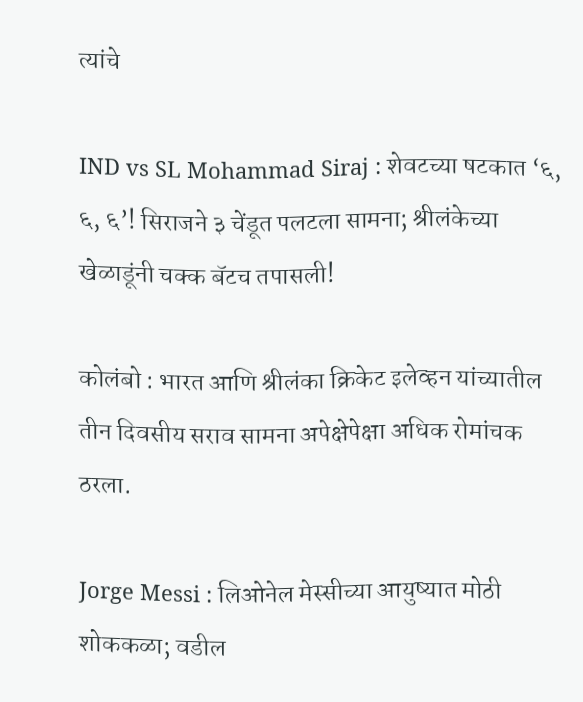त्यांचे

IND vs SL Mohammad Siraj : शेवटच्या षटकात ‘६, ६, ६’! सिराजने ३ चेंडूत पलटला सामना; श्रीलंकेच्या खेळाडूंनी चक्क बॅटच तपासली!

कोलंबो : भारत आणि श्रीलंका क्रिकेट इलेव्हन यांच्यातील तीन दिवसीय सराव सामना अपेक्षेपेक्षा अधिक रोमांचक ठरला.

Jorge Messi : लिओनेल मेस्सीच्या आयुष्यात मोठी शोककळा; वडील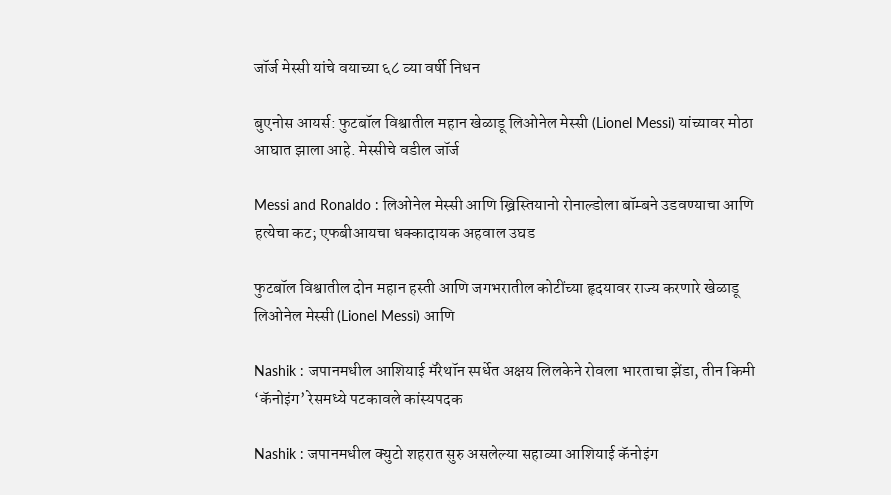जॉर्ज मेस्सी यांचे वयाच्या ६८ व्या वर्षी निधन

बुएनोस आयर्स: फुटबॉल विश्वातील महान खेळाडू लिओनेल मेस्सी (Lionel Messi) यांच्यावर मोठा आघात झाला आहे. मेस्सीचे वडील जॉर्ज

Messi and Ronaldo : लिओनेल मेस्सी आणि ख्रिस्तियानो रोनाल्डोला बॉम्बने उडवण्याचा आणि हत्येचा कट; एफबीआयचा धक्कादायक अहवाल उघड

फुटबॉल विश्वातील दोन महान हस्ती आणि जगभरातील कोटींच्या हृदयावर राज्य करणारे खेळाडू लिओनेल मेस्सी (Lionel Messi) आणि

Nashik : जपानमधील आशियाई मॅरेथॉन स्पर्धेत अक्षय लिलकेने रोवला भारताचा झेंडा, तीन किमी ‘कॅनोइंग’ रेसमध्ये पटकावले कांस्यपदक

Nashik : जपानमधील क्युटो शहरात सुरु असलेल्या सहाव्या आशियाई कॅनोइंग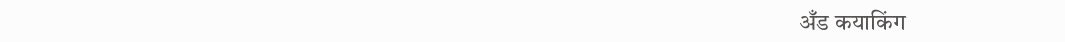अँड कयाकिंग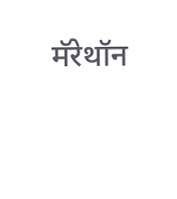मॅरेथॉन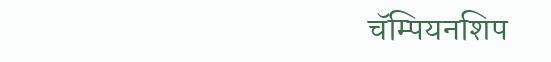चॅम्पियनशिप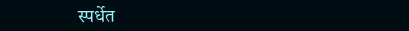स्पर्धेत